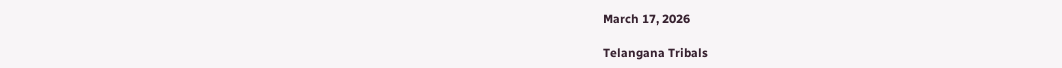March 17, 2026

Telangana Tribals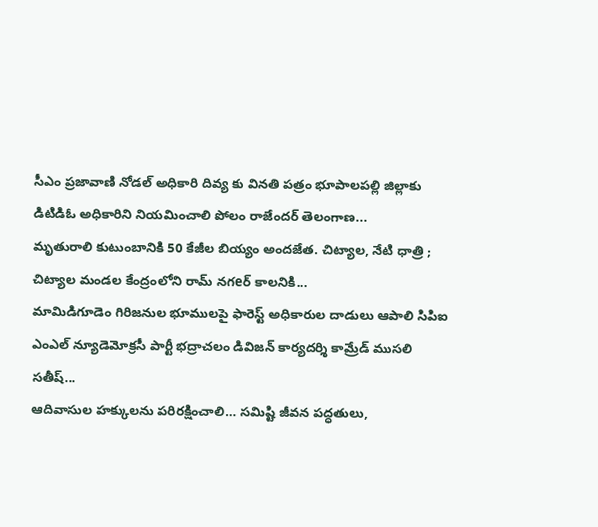సీఎం ప్రజావాణి నోడల్ అధికారి దివ్య కు వినతి పత్రం భూపాలపల్లి జిల్లాకు డిటిడిఓ అధికారిని నియమించాలి పోలం రాజేందర్ తెలంగాణ...
మృతురాలి కుటుంబానికి 50 కేజీల బియ్యం అందజేత. చిట్యాల, నేటి ధాత్రి ;   చిట్యాల మండల కేంద్రంలోని రామ్ నగeర్ కాలనికి...
మామిడిగూడెం గిరిజనుల భూములపై ఫారెస్ట్ అధికారుల దాడులు ఆపాలి సిపిఐ ఎంఎల్ న్యూడెమోక్రసీ పార్టీ భద్రాచలం డివిజన్ కార్యదర్శి కామ్రేడ్ ముసలి సతీష్...
ఆదివాసుల హక్కులను పరిరక్షించాలి… సమిష్టి జీవన పద్ధతులు,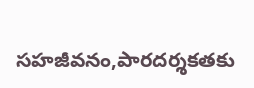సహజీవనం,పారదర్శకతకు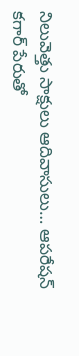నిలువెత్తు సాక్షులు ఆదివాసులు… ఆపరేషన్ కగార్ పేరుతో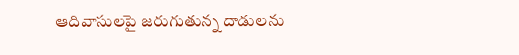ఆదివాసులపై జరుగుతున్న దాడులను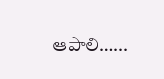ఆపాలి…...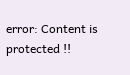error: Content is protected !!